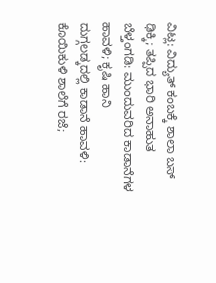ವಿಟ್ಲ: ವಿದ್ಯುತ್ ಕಂಬಕ್ಕೆ ಶಾಲಾ ಬಸ್ ಢಿಕ್ಕಿ; ತಪ್ಪಿದ ಭಾರಿ ಅನಾಹುತ
ಬೆಳ್ತಂಗಡಿ: ಮುಂದುವರಿದ ಕಾಡಾನೆಗಳ ಹಾವಳಿ; ಕೃಷಿ ಹಾನಿ
ದುಗ್ಗಲಡ್ಕದಲ್ಲಿ ಕಾಡಾನೆ ಹಾವಳಿ: ಕೊಯಿಕುಳಿ ಶಾಲೆಗೆ ರಜೆ;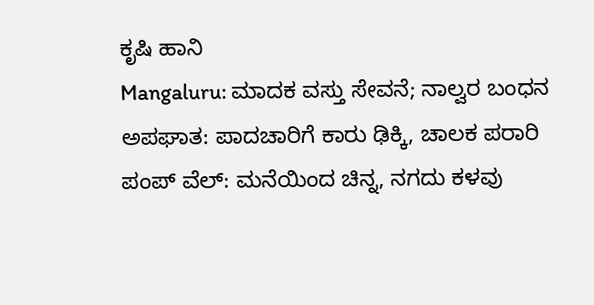ಕೃಷಿ ಹಾನಿ
Mangaluru: ಮಾದಕ ವಸ್ತು ಸೇವನೆ; ನಾಲ್ವರ ಬಂಧನ
ಅಪಘಾತ: ಪಾದಚಾರಿಗೆ ಕಾರು ಢಿಕ್ಕಿ, ಚಾಲಕ ಪರಾರಿ
ಪಂಪ್ ವೆಲ್: ಮನೆಯಿಂದ ಚಿನ್ನ, ನಗದು ಕಳವು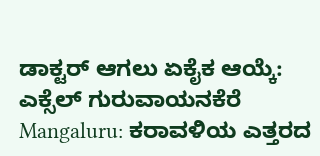ಡಾಕ್ಟರ್ ಆಗಲು ಏಕೈಕ ಆಯ್ಕೆ: ಎಕ್ಸೆಲ್ ಗುರುವಾಯನಕೆರೆ
Mangaluru: ಕರಾವಳಿಯ ಎತ್ತರದ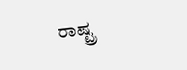ರಾಷ್ಟ್ರ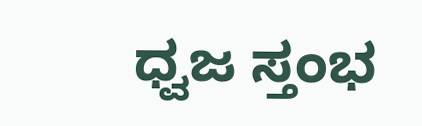ಧ್ವಜ ಸ್ತಂಭ